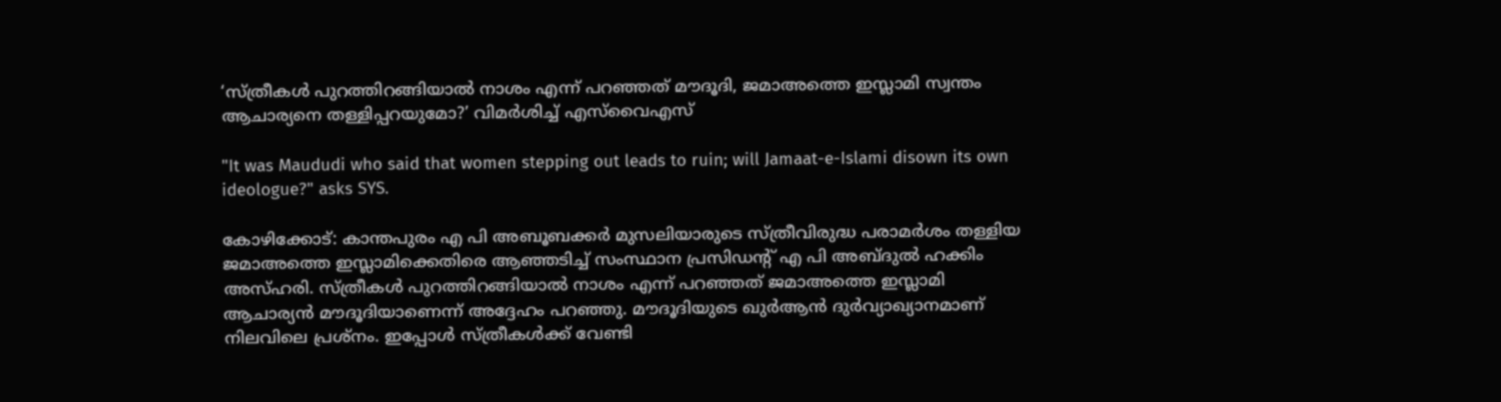‘സ്ത്രീകള്‍ പുറത്തിറങ്ങിയാല്‍ നാശം എന്ന് പറഞ്ഞത് മൗദൂദി, ജമാഅത്തെ ഇസ്ലാമി സ്വന്തം ആചാര്യനെ തള്ളിപ്പറയുമോ?’ വിമര്‍ശിച്ച് എസ്‌വൈഎസ്

"It was Maududi who said that women stepping out leads to ruin; will Jamaat-e-Islami disown its own ideologue?" asks SYS.

കോഴിക്കോട്: കാന്തപുരം എ പി അബൂബക്കര്‍ മുസലിയാരുടെ സ്ത്രീവിരുദ്ധ പരാമര്‍ശം തള്ളിയ ജമാഅത്തെ ഇസ്ലാമിക്കെതിരെ ആഞ്ഞടിച്ച് സംസ്ഥാന പ്രസിഡന്റ് എ പി അബ്ദുല്‍ ഹക്കിം അസ്ഹരി. സ്ത്രീകള്‍ പുറത്തിറങ്ങിയാല്‍ നാശം എന്ന് പറഞ്ഞത് ജമാഅത്തെ ഇസ്ലാമി ആചാര്യന്‍ മൗദൂദിയാണെന്ന് അദ്ദേഹം പറഞ്ഞു. മൗദൂദിയുടെ ഖുര്‍ആന്‍ ദുര്‍വ്യാഖ്യാനമാണ് നിലവിലെ പ്രശ്‌നം. ഇപ്പോള്‍ സ്ത്രീകള്‍ക്ക് വേണ്ടി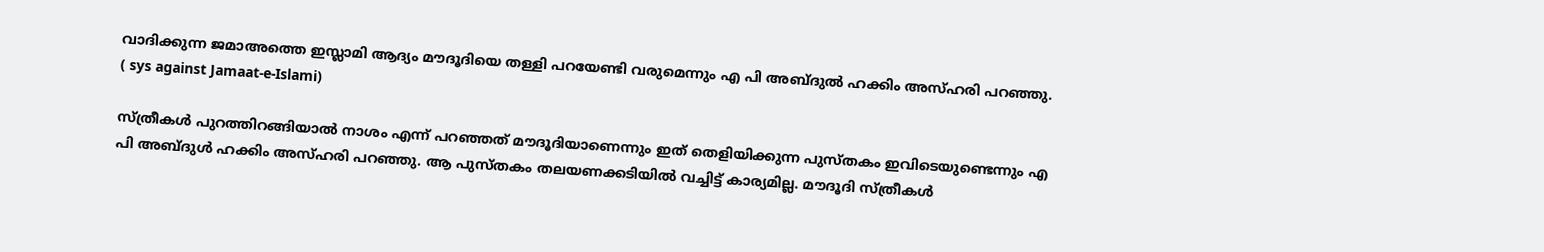വാദിക്കുന്ന ജമാഅത്തെ ഇസ്ലാമി ആദ്യം മൗദൂദിയെ തള്ളി പറയേണ്ടി വരുമെന്നും എ പി അബ്ദുല്‍ ഹക്കിം അസ്ഹരി പറഞ്ഞു. ( sys against Jamaat-e-Islami)

സ്ത്രീകള്‍ പുറത്തിറങ്ങിയാല്‍ നാശം എന്ന് പറഞ്ഞത് മൗദൂദിയാണെന്നും ഇത് തെളിയിക്കുന്ന പുസ്തകം ഇവിടെയുണ്ടെന്നും എ പി അബ്ദുള്‍ ഹക്കിം അസ്ഹരി പറഞ്ഞു. ആ പുസ്തകം തലയണക്കടിയില്‍ വച്ചിട്ട് കാര്യമില്ല. മൗദൂദി സ്ത്രീകള്‍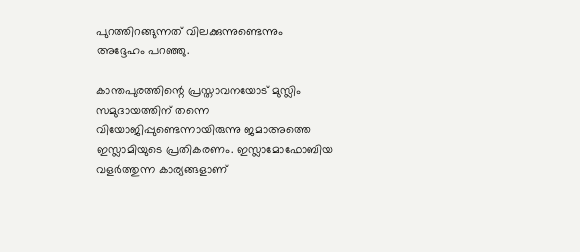പുറത്തിറങ്ങുന്നത് വിലക്കുന്നുണ്ടെന്നും അദ്ദേഹം പറഞ്ഞു.

കാന്തപുരത്തിന്റെ പ്രസ്താവനയോട് മുസ്ലിം സമുദായത്തിന് തന്നെ വിയോജിപ്പുണ്ടെന്നായിരുന്നു ജമാഅത്തെ ഇസ്ലാമിയുടെ പ്രതികരണം. ഇസ്ലാമോഫോബിയ വളര്‍ത്തുന്ന കാര്യങ്ങളാണ്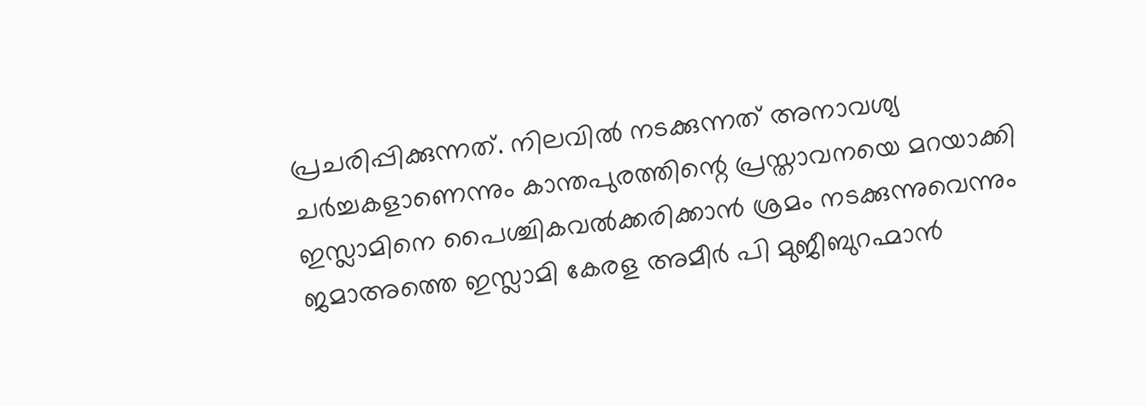പ്രചരിപ്പിക്കുന്നത്. നിലവില്‍ നടക്കുന്നത് അനാവശ്യ ചര്‍ച്ചകളാണെന്നും കാന്തപുരത്തിന്റെ പ്രസ്താവനയെ മറയാക്കി ഇസ്ലാമിനെ പൈശ്ചികവല്‍ക്കരിക്കാന്‍ ശ്രമം നടക്കുന്നുവെന്നും ജമാഅത്തെ ഇസ്ലാമി കേരള അമീര്‍ പി മുജീബുറഹ്മാന്‍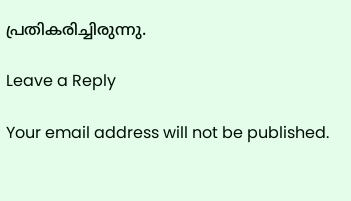പ്രതികരിച്ചിരുന്നു.

Leave a Reply

Your email address will not be published.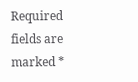Required fields are marked *